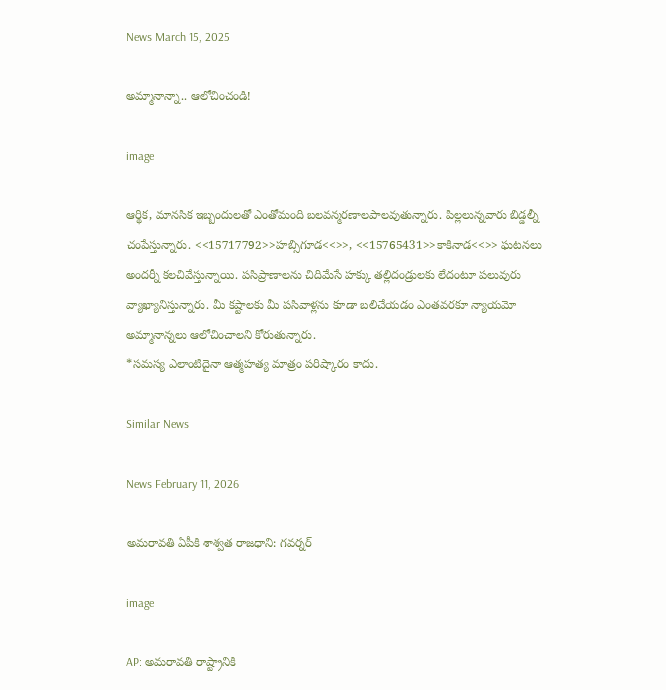News March 15, 2025

అమ్మానాన్నా.. ఆలోచించండి!

image

ఆర్థిక, మానసిక ఇబ్బందులతో ఎంతోమంది బలవన్మరణాలపాలవుతున్నారు. పిల్లలున్నవారు బిడ్డల్నీ చంపేస్తున్నారు. <<15717792>>హబ్సిగూడ<<>>, <<15765431>>కాకినాడ<<>> ఘటనలు అందర్నీ కలచివేస్తున్నాయి. పసిప్రాణాలను చిదిమేసే హక్కు తల్లిదండ్రులకు లేదంటూ పలువురు వ్యాఖ్యానిస్తున్నారు. మీ కష్టాలకు మీ పసివాళ్లను కూడా బలిచేయడం ఎంతవరకూ న్యాయమో అమ్మానాన్నలు ఆలోచించాలని కోరుతున్నారు.
*సమస్య ఎలాంటిదైనా ఆత్మహత్య మాత్రం పరిష్కారం కాదు.

Similar News

News February 11, 2026

అమరావతి ఏపీకి శాశ్వత రాజధాని: గవర్నర్

image

AP: అమరావతి రాష్ట్రానికి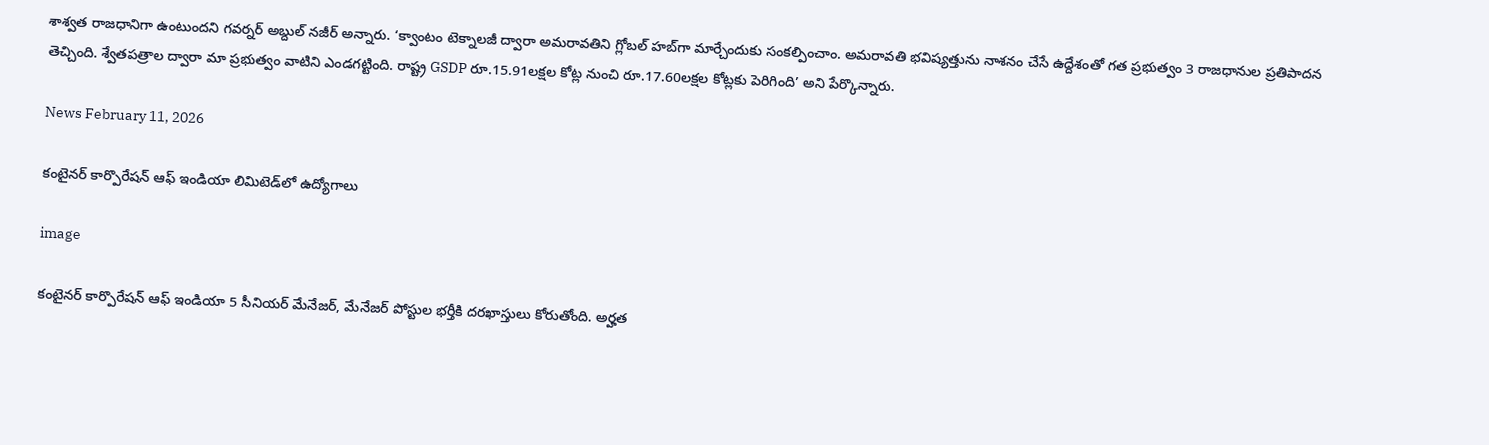శాశ్వత రాజధానిగా ఉంటుందని గవర్నర్ అబ్దుల్ నజీర్ అన్నారు. ‘క్వాంటం టెక్నాలజీ ద్వారా అమరావతిని గ్లోబల్ హబ్‌గా మార్చేందుకు సంకల్పించాం. అమరావతి భవిష్యత్తును నాశనం చేసే ఉద్దేశంతో గత ప్రభుత్వం 3 రాజధానుల ప్రతిపాదన తెచ్చింది. శ్వేతపత్రాల ద్వారా మా ప్రభుత్వం వాటిని ఎండగట్టింది. రాష్ట్ర GSDP రూ.15.91లక్షల కోట్ల నుంచి రూ.17.60లక్షల కోట్లకు పెరిగింది’ అని పేర్కొన్నారు.

News February 11, 2026

కంటైనర్ కార్పొరేషన్ ఆఫ్ ఇండియా లిమిటెడ్‌లో ఉద్యోగాలు

image

కంటైనర్ కార్పొరేషన్ ఆఫ్ ఇండియా 5 సీనియర్ మేనేజర్, మేనేజర్ పోస్టుల భర్తీకి దరఖాస్తులు కోరుతోంది. అర్హత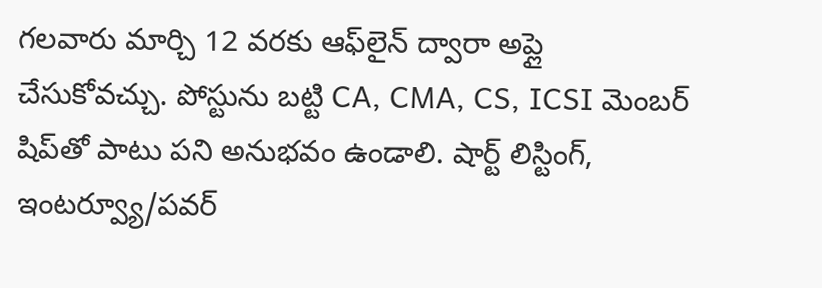గలవారు మార్చి 12 వరకు ఆఫ్‌లైన్ ద్వారా అప్లై చేసుకోవచ్చు. పోస్టును బట్టి CA, CMA, CS, ICSI మెంబర్ షిప్‌తో పాటు పని అనుభవం ఉండాలి. షార్ట్ లిస్టింగ్, ఇంటర్వ్యూ/పవర్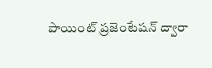పాయింట్ ప్రజెంటేషన్ ద్వారా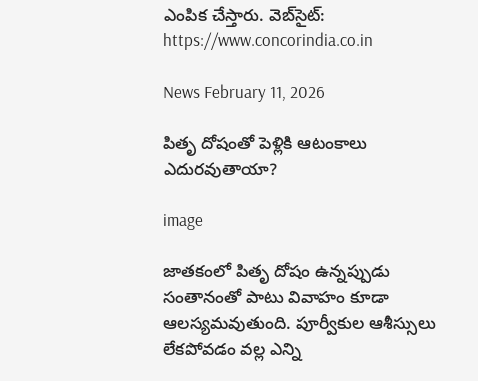ఎంపిక చేస్తారు. వెబ్‌సైట్: https://www.concorindia.co.in

News February 11, 2026

పితృ దోషంతో పెళ్లికి ఆటంకాలు ఎదురవుతాయా?

image

జాతకంలో పితృ దోషం ఉన్నప్పుడు సంతానంతో పాటు వివాహం కూడా ఆలస్యమవుతుంది. పూర్వీకుల ఆశీస్సులు లేకపోవడం వల్ల ఎన్ని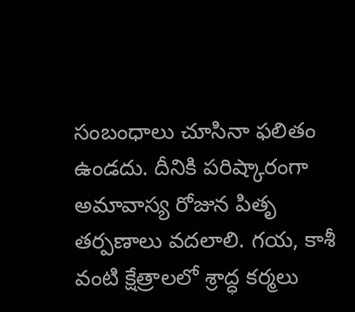సంబంధాలు చూసినా ఫలితం ఉండదు. దీనికి పరిష్కారంగా అమావాస్య రోజున పితృ తర్పణాలు వదలాలి. గయ, కాశీ వంటి క్షేత్రాలలో శ్రాద్ధ కర్మలు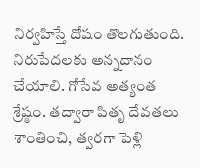నిర్వహిస్తే దోషం తొలగుతుంది. నిరుపేదలకు అన్నదానం చేయాలి. గోసేవ అత్యంత శ్రేష్ఠం. తద్వారా పితృ దేవతలు శాంతించి, త్వరగా పెళ్లి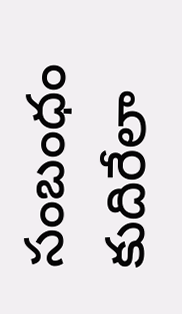సంబంధం కుదిరేలా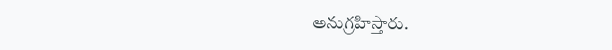అనుగ్రహిస్తారు.